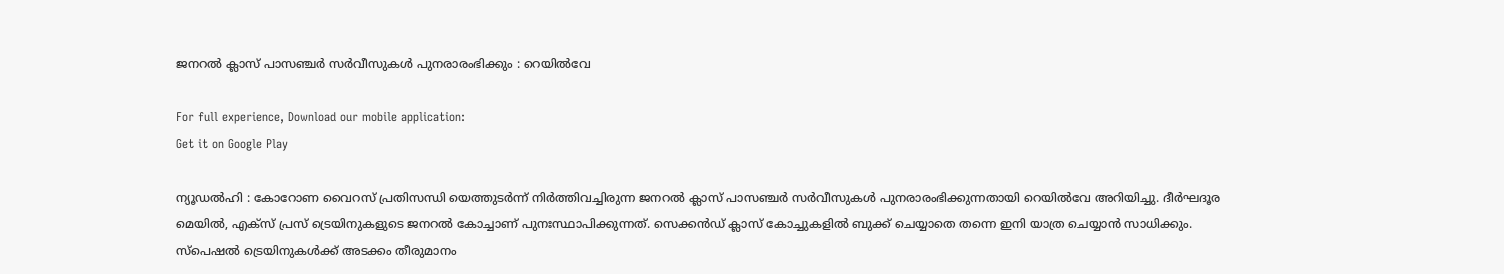ജനറല്‍ ക്ലാസ് പാസഞ്ചര്‍ സര്‍വീസുകള്‍ പുനരാരംഭിക്കും : റെയില്‍വേ

For full experience, Download our mobile application:
Get it on Google Play

ന്യൂഡല്‍ഹി : കോറോണ വൈറസ് പ്രതിസന്ധി യെത്തുടര്‍ന്ന് നിര്‍ത്തിവച്ചിരുന്ന ജനറല്‍ ക്ലാസ് പാസഞ്ചര്‍ സര്‍വീസുകള്‍ പുനരാരംഭിക്കുന്നതായി റെയില്‍വേ അറിയിച്ചു. ദീര്‍ഘദൂര മെയില്‍, എക്‌സ് പ്രസ് ട്രെയിനുകളുടെ ജനറല്‍ കോച്ചാണ് പുനഃസ്ഥാപിക്കുന്നത്. സെക്കന്‍ഡ് ക്ലാസ് കോച്ചുകളില്‍ ബുക്ക് ചെയ്യാതെ തന്നെ ഇനി യാത്ര ചെയ്യാന്‍ സാധിക്കും. സ്‌പെഷല്‍ ട്രെയിനുകള്‍ക്ക് അടക്കം തീരുമാനം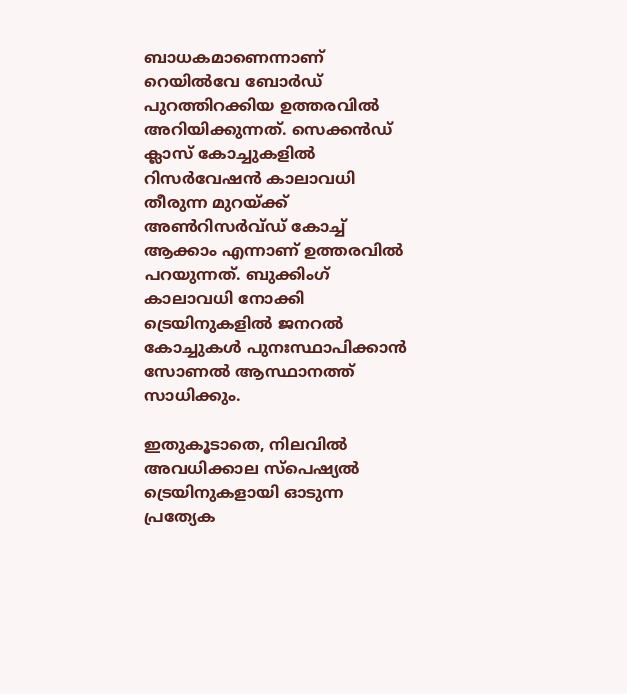ബാധകമാണെന്നാണ് റെയില്‍വേ ബോര്‍ഡ് പുറത്തിറക്കിയ ഉത്തരവില്‍ അറിയിക്കുന്നത്. സെക്കന്‍ഡ് ക്ലാസ് കോച്ചുകളില്‍ റിസര്‍വേഷന്‍ കാലാവധി തീരുന്ന മുറയ്ക്ക് അണ്‍റിസര്‍വ്ഡ് കോച്ച്‌ ആക്കാം എന്നാണ് ഉത്തരവില്‍ പറയുന്നത്. ബുക്കിംഗ് കാലാവധി നോക്കി ട്രെയിനുകളില്‍ ജനറല്‍ കോച്ചുകള്‍ പുനഃസ്ഥാപിക്കാന്‍ സോണല്‍ ആസ്ഥാനത്ത് സാധിക്കും.

ഇതുകൂടാതെ, നിലവില്‍ അവധിക്കാല സ്‌പെഷ്യല്‍ ട്രെയിനുകളായി ഓടുന്ന പ്രത്യേക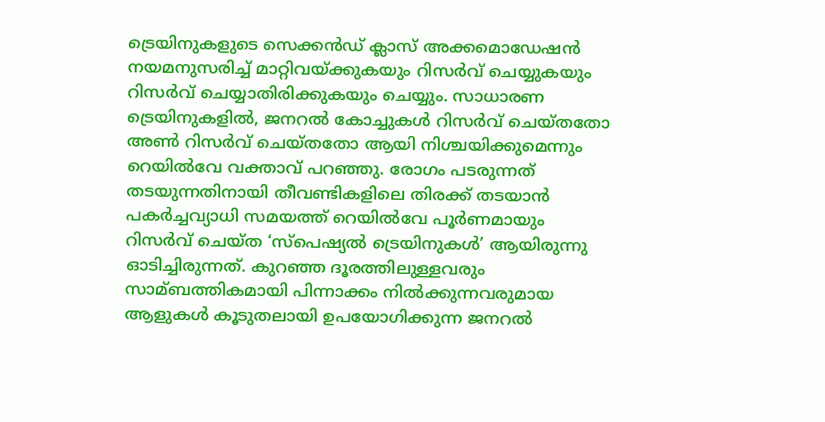ട്രെയിനുകളുടെ സെക്കന്‍ഡ് ക്ലാസ് അക്കമൊഡേഷന്‍ നയമനുസരിച്ച്‌ മാറ്റിവയ്ക്കുകയും റിസര്‍വ് ചെയ്യുകയും റിസര്‍വ് ചെയ്യാതിരിക്കുകയും ചെയ്യും. സാധാരണ ട്രെയിനുകളില്‍, ജനറല്‍ കോച്ചുകള്‍ റിസര്‍വ് ചെയ്തതോ അണ്‍ റിസര്‍വ് ചെയ്തതോ ആയി നിശ്ചയിക്കുമെന്നും റെയില്‍വേ വക്താവ് പറഞ്ഞു. രോഗം പടരുന്നത് തടയുന്നതിനായി തീവണ്ടികളിലെ തിരക്ക് തടയാന്‍ പകര്‍ച്ചവ്യാധി സമയത്ത് റെയില്‍വേ പൂര്‍ണമായും റിസര്‍വ് ചെയ്ത ‘സ്‌പെഷ്യല്‍ ട്രെയിനുകള്‍’ ആയിരുന്നു ഓടിച്ചിരുന്നത്. കുറഞ്ഞ ദൂരത്തിലുള്ളവരും സാമ്ബത്തികമായി പിന്നാക്കം നില്‍ക്കുന്നവരുമായ ആളുകള്‍ കൂടുതലായി ഉപയോഗിക്കുന്ന ജനറല്‍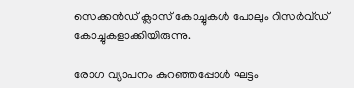സെക്കന്‍ഡ് ക്ലാസ് കോച്ചുകള്‍ പോലും റിസര്‍വ്ഡ് കോച്ചുകളാക്കിയിരുന്നു.

രോഗ വ്യാപനം കുറഞ്ഞപ്പോള്‍ ഘട്ടം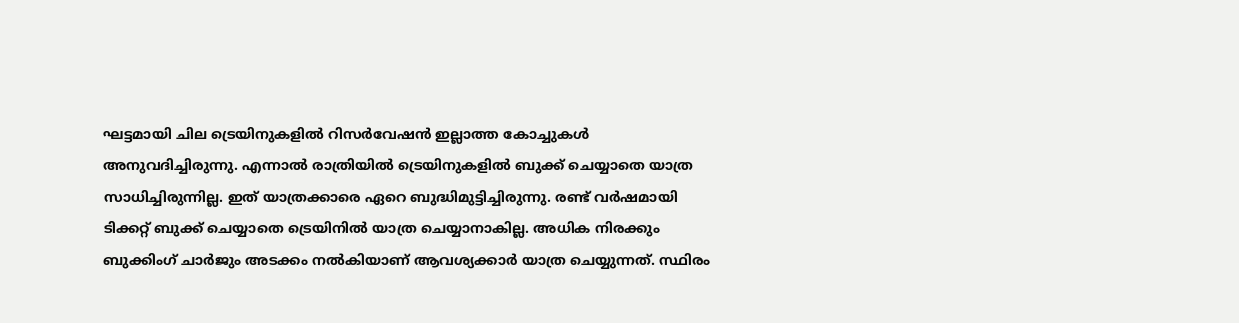ഘട്ടമായി ചില ട്രെയിനുകളില്‍ റിസര്‍വേഷന്‍ ഇല്ലാത്ത കോച്ചുകള്‍ അനുവദിച്ചിരുന്നു. എന്നാല്‍ രാത്രിയില്‍ ട്രെയിനുകളില്‍ ബുക്ക് ചെയ്യാതെ യാത്ര സാധിച്ചിരുന്നില്ല. ഇത് യാത്രക്കാരെ ഏറെ ബുദ്ധിമുട്ടിച്ചിരുന്നു. രണ്ട് വര്‍ഷമായി ടിക്കറ്റ് ബുക്ക് ചെയ്യാതെ ട്രെയിനില്‍ യാത്ര ചെയ്യാനാകില്ല. അധിക നിരക്കും ബുക്കിംഗ് ചാര്‍ജും അടക്കം നല്‍കിയാണ് ആവശ്യക്കാര്‍ യാത്ര ചെയ്യുന്നത്. സ്ഥിരം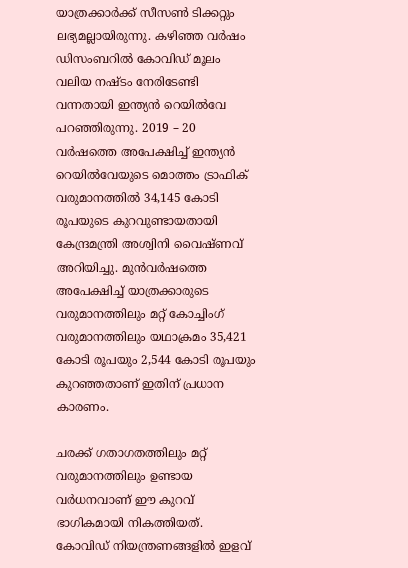യാത്രക്കാര്‍ക്ക് സീസണ്‍ ടിക്കറ്റും ലഭ്യമല്ലായിരുന്നു. കഴിഞ്ഞ വര്‍ഷം ഡിസംബറില്‍ കോവിഡ് മൂലം വലിയ നഷ്ടം നേരിടേണ്ടി വന്നതായി ഇന്ത്യന്‍ റെയില്‍വേ പറഞ്ഞിരുന്നു. 2019 – 20 വര്‍ഷത്തെ അപേക്ഷിച്ച്‌ ഇന്ത്യന്‍ റെയില്‍വേയുടെ മൊത്തം ട്രാഫിക് വരുമാനത്തില്‍ 34,145 കോടി രൂപയുടെ കുറവുണ്ടായതായി കേന്ദ്രമന്ത്രി അശ്വിനി വൈഷ്ണവ് അറിയിച്ചു. മുന്‍വര്‍ഷത്തെ അപേക്ഷിച്ച്‌ യാത്രക്കാരുടെ വരുമാനത്തിലും മറ്റ് കോച്ചിംഗ് വരുമാനത്തിലും യഥാക്രമം 35,421 കോടി രൂപയും 2,544 കോടി രൂപയും കുറഞ്ഞതാണ് ഇതിന് പ്രധാന കാരണം.

ചരക്ക് ഗതാഗതത്തിലും മറ്റ് വരുമാനത്തിലും ഉണ്ടായ വര്‍ധനവാണ് ഈ കുറവ് ഭാഗികമായി നികത്തിയത്. കോവിഡ് നിയന്ത്രണങ്ങളില്‍ ഇളവ്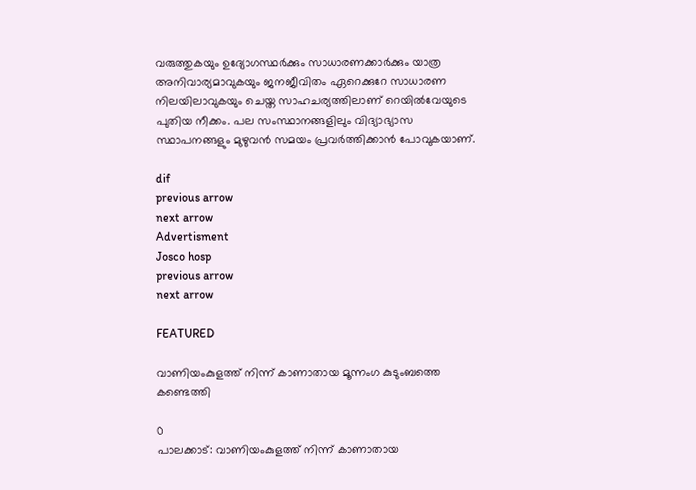വരുത്തുകയും ഉദ്യോഗസ്ഥര്‍ക്കും സാധാരണക്കാര്‍ക്കും യാത്ര അനിവാര്യമാവുകയും ജനജീവിതം ഏറെക്കുറേ സാധാരണ നിലയിലാവുകയും ചെയ്ത സാഹചര്യത്തിലാണ് റെയില്‍വേയുടെ പുതിയ നീക്കം. പല സംസ്ഥാനങ്ങളിലും വിദ്യാഭ്യാസ സ്ഥാപനങ്ങളും മുഴുവന്‍ സമയം പ്രവര്‍ത്തിക്കാന്‍ പോവുകയാണ്.

dif
previous arrow
next arrow
Advertisment
Josco hosp
previous arrow
next arrow

FEATURED

വാണിയംകുളത്ത് നിന്ന് കാണാതായ മൂന്നംഗ കുടുംബത്തെ കണ്ടെത്തി

0
പാലക്കാട്: വാണിയംകുളത്ത് നിന്ന് കാണാതായ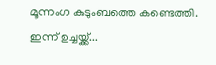മൂന്നംഗ കുടുംബത്തെ കണ്ടെത്തി. ഇന്ന് ഉച്ചയ്ക്ക്...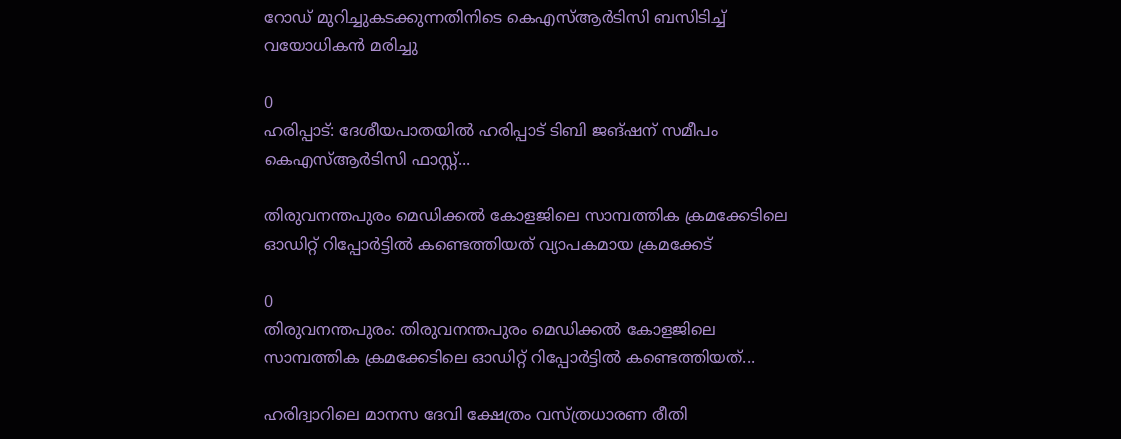റോഡ് മുറിച്ചുകടക്കുന്നതിനിടെ കെഎസ്ആർടിസി ബസിടിച്ച് വയോധികൻ മരിച്ചു

0
ഹരിപ്പാട്: ദേശീയപാതയിൽ ഹരിപ്പാട് ടിബി ജങ്ഷന് സമീപം കെഎസ്ആർടിസി ഫാസ്റ്റ്...

തിരുവനന്തപുരം മെഡിക്കല്‍ കോളജിലെ സാമ്പത്തിക ക്രമക്കേടിലെ ഓഡിറ്റ് റിപ്പോര്‍ട്ടില്‍ കണ്ടെത്തിയത് വ്യാപകമായ ക്രമക്കേട്

0
തിരുവനന്തപുരം: തിരുവനന്തപുരം മെഡിക്കല്‍ കോളജിലെ സാമ്പത്തിക ക്രമക്കേടിലെ ഓഡിറ്റ് റിപ്പോര്‍ട്ടില്‍ കണ്ടെത്തിയത്...

ഹരിദ്വാറിലെ മാനസ ദേവി ക്ഷേത്രം വസ്ത്രധാരണ രീതി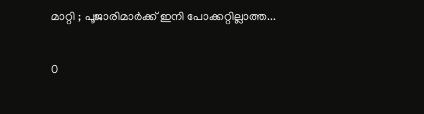മാറ്റി ; പൂജാരിമാർക്ക് ഇനി പോക്കറ്റില്ലാത്ത...

0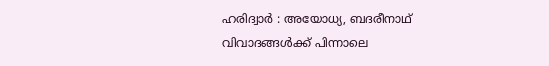ഹരിദ്വാർ : അയോധ്യ, ബദരീനാഥ് വിവാദങ്ങൾക്ക് പിന്നാലെ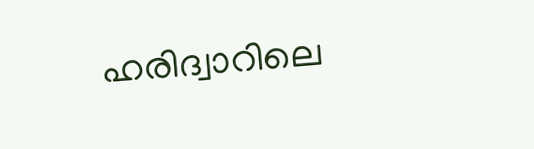ഹരിദ്വാറിലെ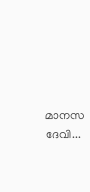മാനസ ദേവി...